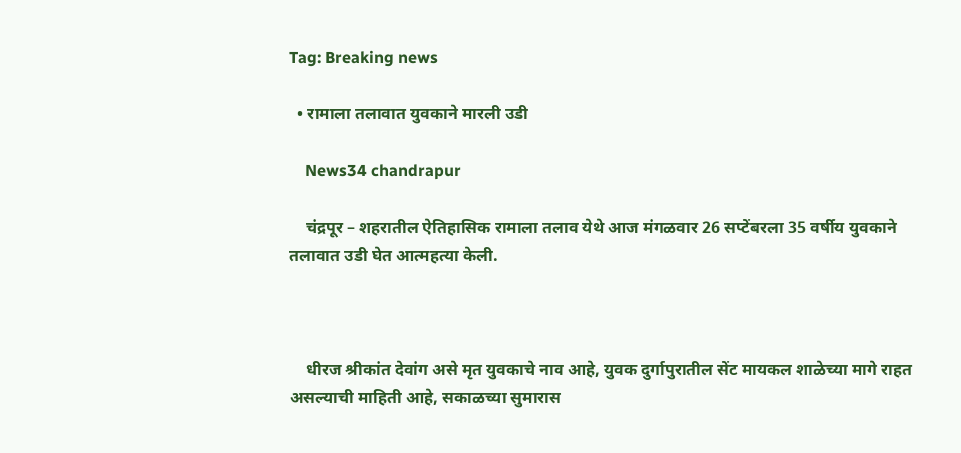Tag: Breaking news

  • रामाला तलावात युवकाने मारली उडी

    News34 chandrapur

    चंद्रपूर – शहरातील ऐतिहासिक रामाला तलाव येथे आज मंगळवार 26 सप्टेंबरला 35 वर्षीय युवकाने तलावात उडी घेत आत्महत्या केली.



    धीरज श्रीकांत देवांग असे मृत युवकाचे नाव आहे, युवक दुर्गापुरातील सेंट मायकल शाळेच्या मागे राहत असल्याची माहिती आहे, सकाळच्या सुमारास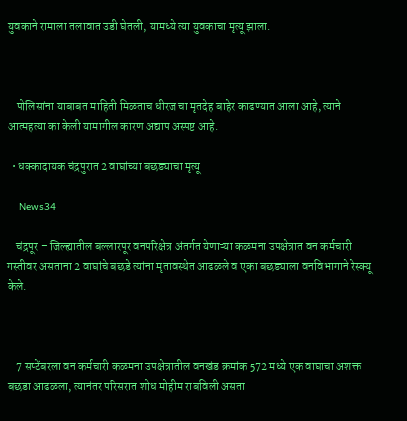युवकाने रामाला तलावात उडी घेतली, यामध्ये त्या युवकाचा मृत्यू झाला.



    पोलिसांना याबाबत माहिती मिळताच धीरज चा मृतदेह बाहेर काढण्यात आला आहे, त्याने आत्महत्या का केली यामागील कारण अद्याप अस्पष्ट आहे.

  • धक्कादायक चंद्रपुरात 2 वाघांच्या बछड्याचा मृत्यू

    News34

    चंद्रपूर – जिल्ह्यातील बल्लारपूर वनपरिक्षेत्र अंतर्गत येणाऱ्या कळमना उपक्षेत्रात वन कर्मचारी गस्तीवर असताना 2 वाघांचे बछडे त्यांना मृतावस्थेत आढळले व एका बछड्याला वनविभागाने रेस्क्यू केले.



    7 सप्टेंबरला वन कर्मचारी कळमना उपक्षेत्रातील वनखंड क्रमांक 572 मध्ये एक वाघाचा अशक्त बछडा आढळला, त्यानंतर परिसरात शोध मोहीम राबविली असता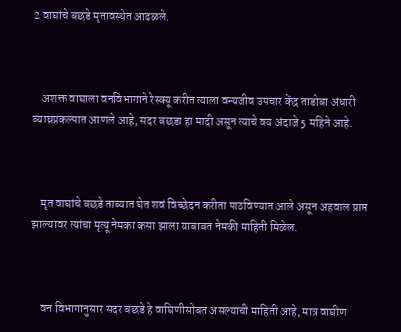2 वाघांचे बछडे मृतावस्थेत आढळले.



    अशक्त वाघाला वनविभागाने रेस्क्यू करीत त्याला वन्यजीव उपचार केंद्र ताडोबा अंधारी व्याघ्रप्रकल्पात आणले आहे, सदर बछडा हा मादी असून त्याचे वय अंदाजे 5 महिने आहे.



    मृत वाघांचे बछडे ताब्यात घेत शवं विच्छेदन करीता पाठविण्यात आले असून अहवाल प्राप्त झाल्यावर त्यांचा मृत्यू नेमका कसा झाला याबाबत नेमकी माहिती मिळेल.



    वन विभागानुसार सदर बछडे हे वाघिणीसोबत असल्याची माहिती आहे, मात्र वाघीण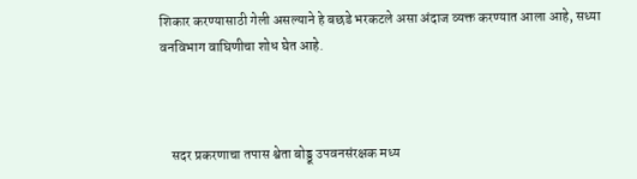शिकार करण्यासाठी गेली असल्याने हे बछडे भरकटले असा अंदाज व्यक्त करण्यात आला आहे, सध्या वनविभाग वाघिणीचा शोध घेत आहे.



    सदर प्रकरणाचा तपास श्वेता बोड्डू उपवनसंरक्षक मध्य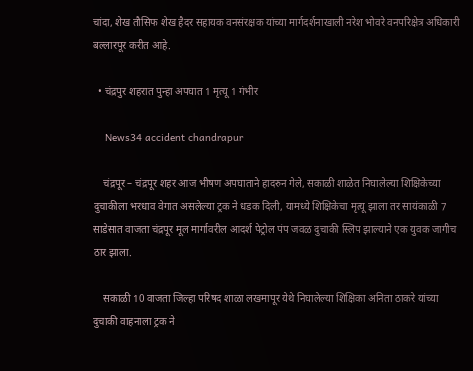चांदा, शेख तौसिफ शेख हैदर सहायक वनसंरक्षक यांच्या मार्गदर्शनाखाली नरेश भोवरे वनपरिक्षेत्र अधिकारी बल्लारपूर करीत आहे.

  • चंद्रपुर शहरात पुन्हा अपघात 1 मृत्यू 1 गंभीर

    News34 accident chandrapur

    चंद्रपूर – चंद्रपूर शहर आज भीषण अपघाताने हादरुन गेले, सकाळी शाळेत निघालेल्या शिक्षिकेच्या दुचाकीला भरधाव वेगात असलेल्या ट्रक ने धडक दिली, यामध्ये शिक्षिकेचा मृत्यू झाला तर सायंकाळी 7 साडेसात वाजता चंद्रपूर मूल मार्गावरील आदर्श पेट्रोल पंप जवळ दुचाकी स्लिप झाल्याने एक युवक जागीच ठार झाला.

    सकाळी 10 वाजता जिल्हा परिषद शाळा लखमापूर येथे निघालेल्या शिक्षिका अनिता ठाकरे यांच्या दुचाकी वाहनाला ट्रक ने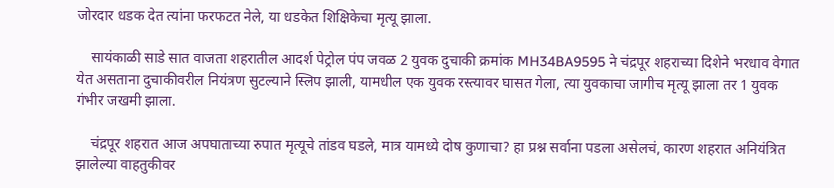जोरदार धडक देत त्यांना फरफटत नेले, या धडकेत शिक्षिकेचा मृत्यू झाला.

    सायंकाळी साडे सात वाजता शहरातील आदर्श पेट्रोल पंप जवळ 2 युवक दुचाकी क्रमांक MH34BA9595 ने चंद्रपूर शहराच्या दिशेने भरधाव वेगात येत असताना दुचाकीवरील नियंत्रण सुटल्याने स्लिप झाली, यामधील एक युवक रस्त्यावर घासत गेला, त्या युवकाचा जागीच मृत्यू झाला तर 1 युवक गंभीर जखमी झाला.

    चंद्रपूर शहरात आज अपघाताच्या रुपात मृत्यूचे तांडव घडले, मात्र यामध्ये दोष कुणाचा? हा प्रश्न सर्वाना पडला असेलचं, कारण शहरात अनियंत्रित झालेल्या वाहतुकीवर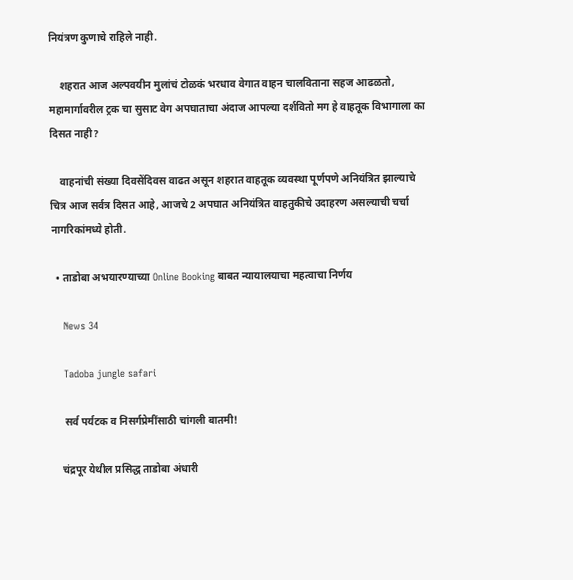नियंत्रण कुणाचे राहिले नाही.

    शहरात आज अल्पवयीन मुलांचं टोळकं भरधाव वेगात वाहन चालविताना सहज आढळतो, महामार्गावरील ट्रक चा सुसाट वेग अपघाताचा अंदाज आपल्या दर्शवितो मग हे वाहतूक विभागाला का दिसत नाही?

    वाहनांची संख्या दिवसेंदिवस वाढत असून शहरात वाहतूक व्यवस्था पूर्णपणे अनियंत्रित झाल्याचे चित्र आज सर्वत्र दिसत आहे, आजचे 2 अपघात अनियंत्रित वाहतुकीचे उदाहरण असल्याची चर्चा नागरिकांमध्ये होती.

  • ताडोबा अभयारण्याच्या Online Booking बाबत न्यायालयाचा महत्वाचा निर्णय

    News 34

    Tadoba jungle safari

     सर्व पर्यटक व निसर्गप्रेमींसाठी चांगली बातमी!

    चंद्रपूर येथील प्रसिद्ध ताडोबा अंधारी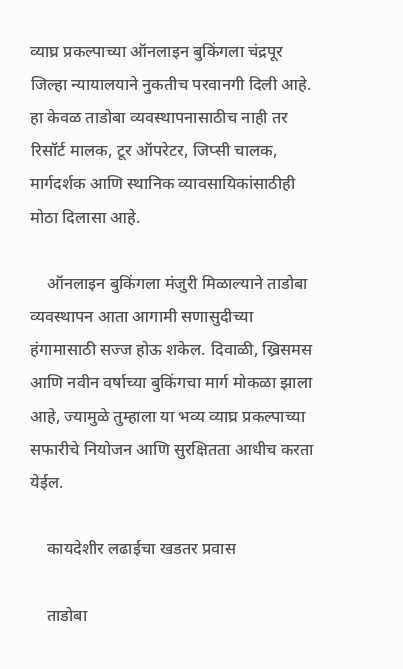व्याघ्र प्रकल्पाच्या ऑनलाइन बुकिंगला चंद्रपूर जिल्हा न्यायालयाने नुकतीच परवानगी दिली आहे. हा केवळ ताडोबा व्यवस्थापनासाठीच नाही तर रिसॉर्ट मालक, टूर ऑपरेटर, जिप्सी चालक, मार्गदर्शक आणि स्थानिक व्यावसायिकांसाठीही मोठा दिलासा आहे.

    ऑनलाइन बुकिंगला मंजुरी मिळाल्याने ताडोबा व्यवस्थापन आता आगामी सणासुदीच्या हंगामासाठी सज्ज होऊ शकेल. दिवाळी, ख्रिसमस आणि नवीन वर्षाच्या बुकिंगचा मार्ग मोकळा झाला आहे, ज्यामुळे तुम्हाला या भव्य व्याघ्र प्रकल्पाच्या सफारीचे नियोजन आणि सुरक्षितता आधीच करता येईल.

    कायदेशीर लढाईचा खडतर प्रवास

    ताडोबा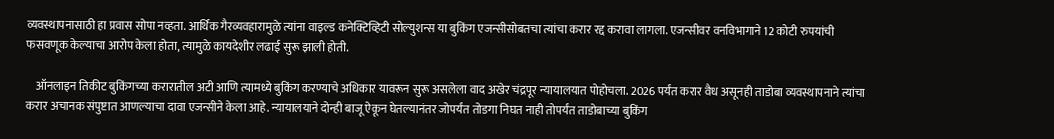व्यवस्थापनासाठी हा प्रवास सोपा नव्हता. आर्थिक गैरव्यवहारामुळे त्यांना वाइल्ड कनेक्टिव्हिटी सोल्युशन्स या बुकिंग एजन्सीसोबतचा त्यांचा करार रद्द करावा लागला. एजन्सीवर वनविभागाने 12 कोटी रुपयांची फसवणूक केल्याचा आरोप केला होता, त्यामुळे कायदेशीर लढाई सुरू झाली होती.

    ऑनलाइन तिकीट बुकिंगच्या करारातील अटी आणि त्यामध्ये बुकिंग करण्याचे अधिकार यावरून सुरू असलेला वाद अखेर चंद्रपूर न्यायालयात पोहोचला. 2026 पर्यंत करार वैध असूनही ताडोबा व्यवस्थापनाने त्यांचा करार अचानक संपुष्टात आणल्याचा दावा एजन्सीने केला आहे. न्यायालयाने दोन्ही बाजू ऐकून घेतल्यानंतर जोपर्यंत तोडगा निघत नाही तोपर्यंत ताडोबाच्या बुकिंग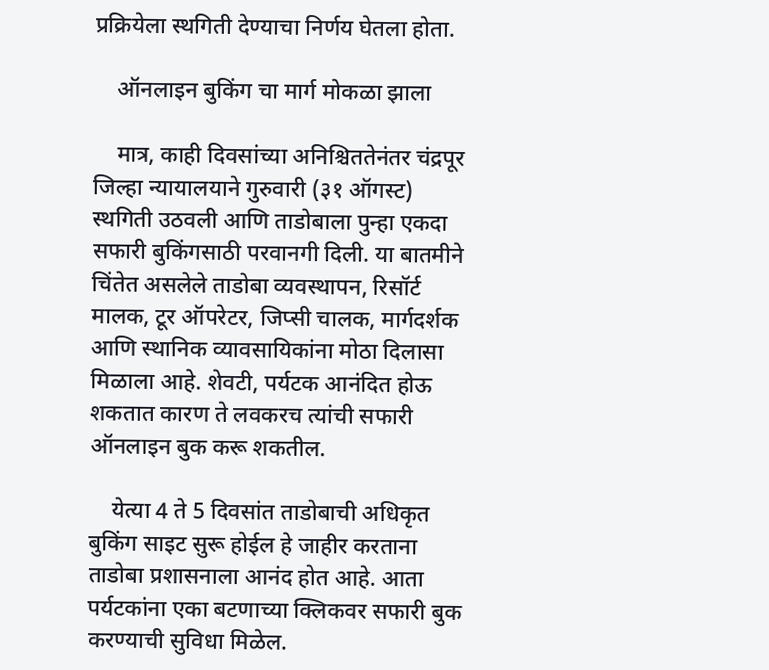प्रक्रियेला स्थगिती देण्याचा निर्णय घेतला होता.

    ऑनलाइन बुकिंग चा मार्ग मोकळा झाला

    मात्र, काही दिवसांच्या अनिश्चिततेनंतर चंद्रपूर जिल्हा न्यायालयाने गुरुवारी (३१ ऑगस्ट) स्थगिती उठवली आणि ताडोबाला पुन्हा एकदा सफारी बुकिंगसाठी परवानगी दिली. या बातमीने चिंतेत असलेले ताडोबा व्यवस्थापन, रिसॉर्ट मालक, टूर ऑपरेटर, जिप्सी चालक, मार्गदर्शक आणि स्थानिक व्यावसायिकांना मोठा दिलासा मिळाला आहे. शेवटी, पर्यटक आनंदित होऊ शकतात कारण ते लवकरच त्यांची सफारी ऑनलाइन बुक करू शकतील.

    येत्या 4 ते 5 दिवसांत ताडोबाची अधिकृत बुकिंग साइट सुरू होईल हे जाहीर करताना ताडोबा प्रशासनाला आनंद होत आहे. आता पर्यटकांना एका बटणाच्या क्लिकवर सफारी बुक करण्याची सुविधा मिळेल.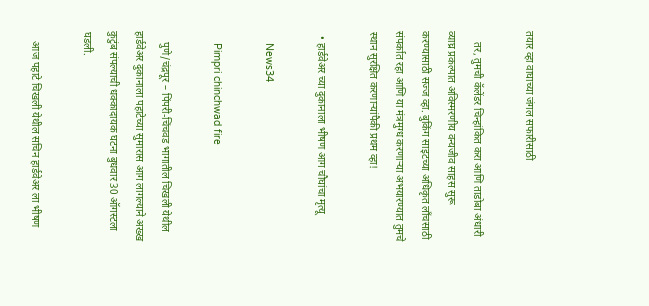तयार व्हा वाघाच्या जंगल सफारीसाठी

    तर, तुमची कॅलेंडर चिन्हांकित करा आणि ताडोबा अंधारी व्याघ्र प्रकल्पात अविस्मरणीय वन्यजीव साहस सुरू करण्यासाठी सज्ज व्हा. बुकिंग साइटच्या अधिकृत लाँचसाठी संपर्कात रहा आणि या मंत्रमुग्ध करणाऱ्या अभयारण्यात तुमचे स्थान सुरक्षित करणार्‍यांपैकी प्रथम व्हा!

  • हार्डवेअर च्या दुकानाला भीषण आग चौघांचा मृत्यू

    News34

    Pimpri chinchwad fire

    पुणे/चंद्रपूर – पिंपरी-चिंचवड भागातील चिखली येथील हार्डवेअर दुकानाला पहाटेच्या सुमारास आग लागल्याने अख्ख कुटुंब संपल्याची धक्कादायक घटना बुधवार 30 ऑगस्टला घडली.

    आज पहाटे चिखली येथील सचिन हार्डवेअर ला भीषण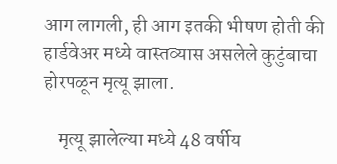आग लागली, ही आग इतकी भीषण होती की हार्डवेअर मध्ये वास्तव्यास असलेले कुटुंबाचा होरपळून मृत्यू झाला.

    मृत्यू झालेल्या मध्ये 48 वर्षीय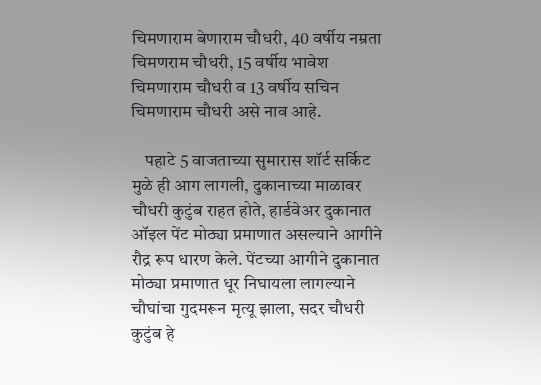चिमणाराम बेणाराम चौधरी, 40 वर्षीय नम्रता चिमणराम चौधरी, 15 वर्षीय भावेश चिमणाराम चौधरी व 13 वर्षीय सचिन चिमणाराम चौधरी असे नाव आहे.

    पहाटे 5 वाजताच्या सुमारास शॉर्ट सर्किट मुळे ही आग लागली, दुकानाच्या माळावर चौधरी कुटुंब राहत होते, हार्डवेअर दुकानात ऑइल पेंट मोठ्या प्रमाणात असल्याने आगीने रौद्र रूप धारण केले. पेंटच्या आगीने दुकानात मोठ्या प्रमाणात धूर निघायला लागल्याने चौघांचा गुदमरून मृत्यू झाला, सदर चौधरी कुटुंब हे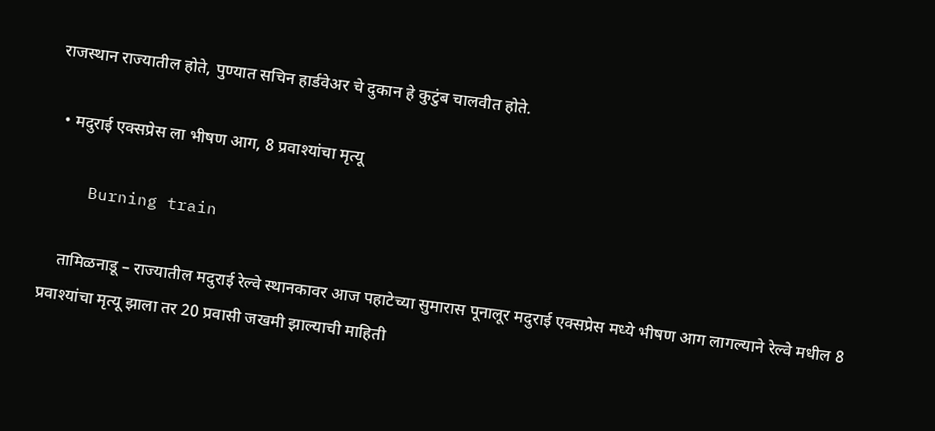राजस्थान राज्यातील होते, पुण्यात सचिन हार्डवेअर चे दुकान हे कुटुंब चालवीत होते.

  • मदुराई एक्सप्रेस ला भीषण आग, 8 प्रवाश्यांचा मृत्यू

    Burning train

    तामिळनाडू – राज्यातील मदुराई रेल्वे स्थानकावर आज पहाटेच्या सुमारास पूनालूर मदुराई एक्सप्रेस मध्ये भीषण आग लागल्याने रेल्वे मधील 8 प्रवाश्यांचा मृत्यू झाला तर 20 प्रवासी जखमी झाल्याची माहिती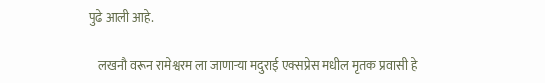पुढे आली आहे.

    लखनौ वरून रामेश्वरम ला जाणाऱ्या मदुराई एक्सप्रेस मधील मृतक प्रवासी हे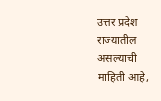उत्तर प्रदेश राज्यातील असल्याची माहिती आहे,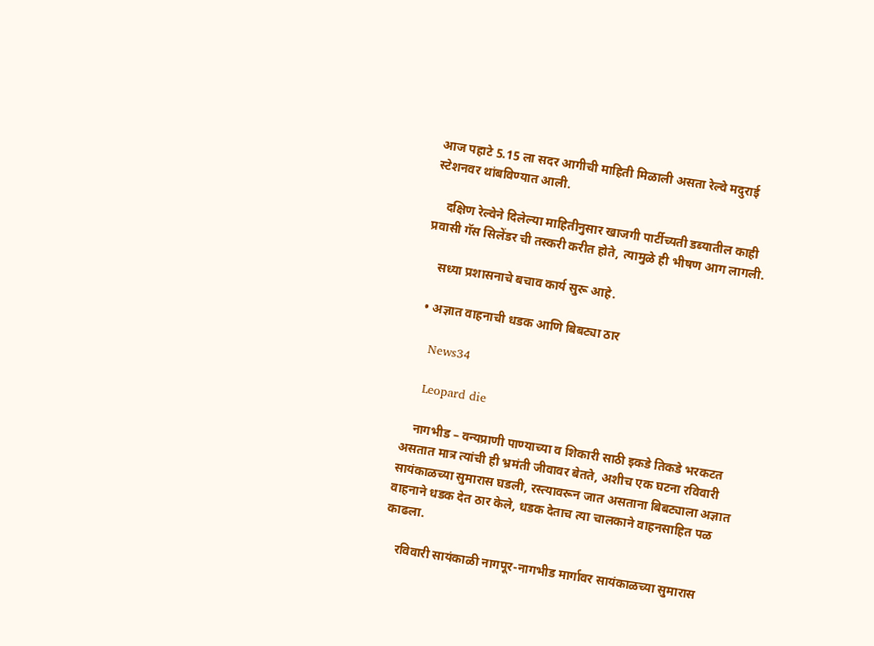आज पहाटे 5.15 ला सदर आगीची माहिती मिळाली असता रेल्वे मदुराई स्टेशनवर थांबविण्यात आली.

    दक्षिण रेल्वेने दिलेल्या माहितीनुसार खाजगी पार्टीच्यती डब्यातील काही प्रवासी गॅस सिलेंडर ची तस्करी करीत होते, त्यामुळे ही भीषण आग लागली.

    सध्या प्रशासनाचे बचाव कार्य सुरू आहे.

  • अज्ञात वाहनाची धडक आणि बिबट्या ठार

    News34

    Leopard die

    नागभीड – वन्यप्राणी पाण्याच्या व शिकारी साठी इकडे तिकडे भरकटत असतात मात्र त्यांची ही भ्रमंती जीवावर बेतते, अशीच एक घटना रविवारी सायंकाळच्या सुमारास घडली, रस्त्यावरून जात असताना बिबट्याला अज्ञात वाहनाने धडक देत ठार केले, धडक देताच त्या चालकाने वाहनसाहित पळ काढला.

    रविवारी सायंकाळी नागपूर-नागभीड मार्गावर सायंकाळच्या सुमारास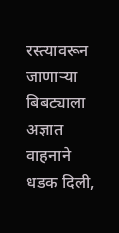रस्त्यावरून जाणाऱ्या बिबट्याला अज्ञात वाहनाने धडक दिली,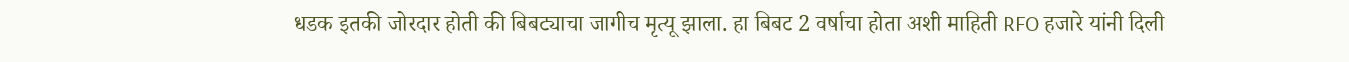धडक इतकी जोरदार होती की बिबट्याचा जागीच मृत्यू झाला. हा बिबट 2 वर्षाचा होता अशी माहिती RFO हजारे यांनी दिली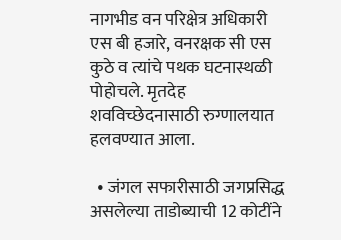नागभीड वन परिक्षेत्र अधिकारी एस बी हजारे, वनरक्षक सी एस कुठे व त्यांचे पथक घटनास्थळी पोहोचले. मृतदेह शवविच्छेदनासाठी रुग्णालयात हलवण्यात आला.

  • जंगल सफारीसाठी जगप्रसिद्ध असलेल्या ताडोब्याची 12 कोटींने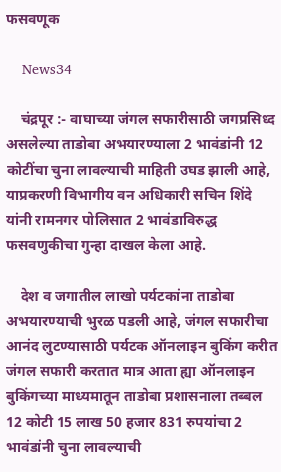फसवणूक

    News34

    चंद्रपूर :- वाघाच्या जंगल सफारीसाठी जगप्रसिध्द असलेल्या ताडोबा अभयारण्याला 2 भावंडांनी 12 कोटींचा चुना लावल्याची माहिती उघड झाली आहे, याप्रकरणी विभागीय वन अधिकारी सचिन शिंदे यांनी रामनगर पोलिसात 2 भावंडाविरुद्ध फसवणुकीचा गुन्हा दाखल केला आहे.

    देश व जगातील लाखो पर्यटकांना ताडोबा अभयारण्याची भुरळ पडली आहे, जंगल सफारीचा आनंद लुटण्यासाठी पर्यटक ऑनलाइन बुकिंग करीत जंगल सफारी करतात मात्र आता ह्या ऑनलाइन बुकिंगच्या माध्यमातून ताडोबा प्रशासनाला तब्बल 12 कोटी 15 लाख 50 हजार 831 रुपयांचा 2 भावंडांनी चुना लावल्याची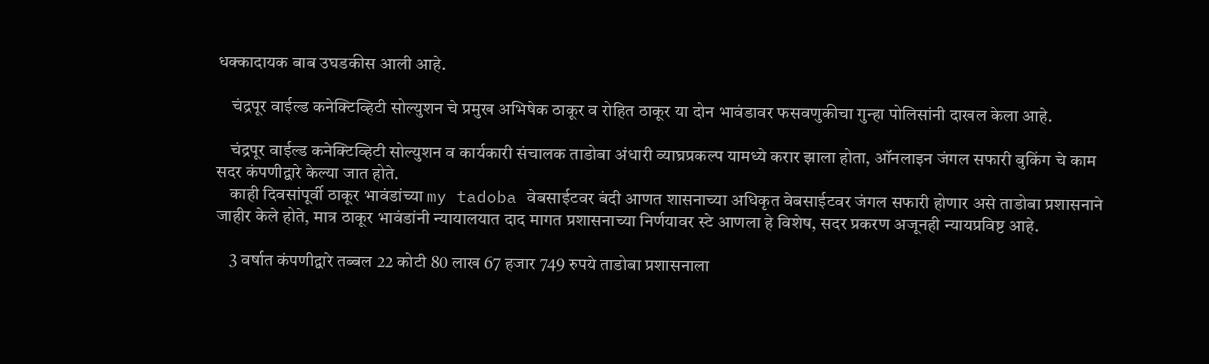धक्कादायक बाब उघडकीस आली आहे.

    चंद्रपूर वाईल्ड कनेक्टिव्हिटी सोल्युशन चे प्रमुख अभिषेक ठाकूर व रोहित ठाकूर या दोन भावंडावर फसवणुकीचा गुन्हा पोलिसांनी दाखल केला आहे.

    चंद्रपूर वाईल्ड कनेक्टिव्हिटी सोल्युशन व कार्यकारी संचालक ताडोबा अंधारी व्याघ्रप्रकल्प यामध्ये करार झाला होता, ऑनलाइन जंगल सफारी बुकिंग चे काम सदर कंपणीद्वारे केल्या जात होते.
    काही दिवसांपूर्वी ठाकूर भावंडांच्या my tadoba वेबसाईटवर बंदी आणत शासनाच्या अधिकृत वेबसाईटवर जंगल सफारी होणार असे ताडोबा प्रशासनाने जाहीर केले होते, मात्र ठाकूर भावंडांनी न्यायालयात दाद मागत प्रशासनाच्या निर्णयावर स्टे आणला हे विशेष, सदर प्रकरण अजूनही न्यायप्रविष्ट आहे.

    3 वर्षात कंपणीद्वारे तब्बल 22 कोटी 80 लाख 67 हजार 749 रुपये ताडोबा प्रशासनाला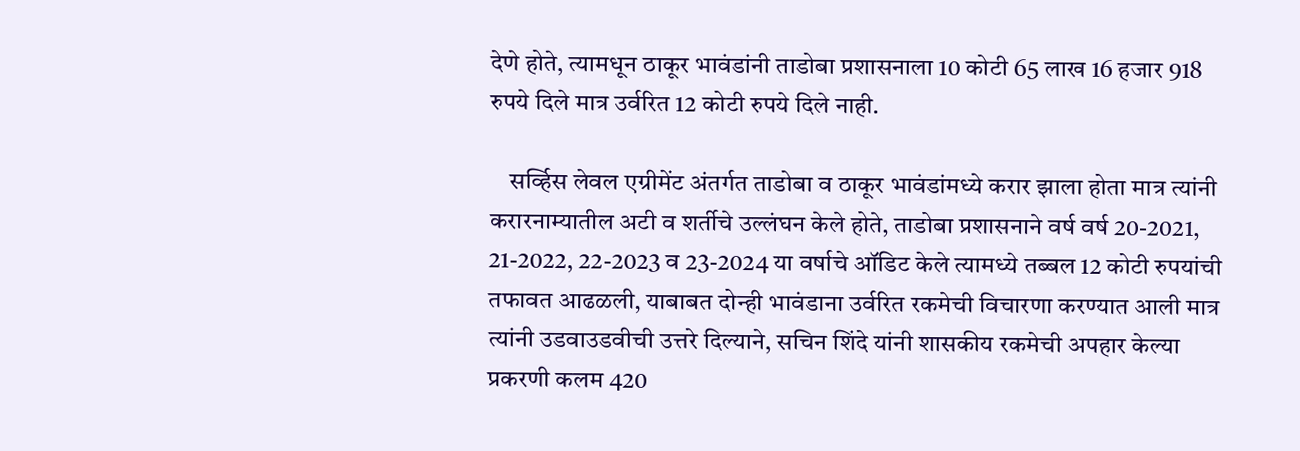देणे होते, त्यामधून ठाकूर भावंडांनी ताडोबा प्रशासनाला 10 कोटी 65 लाख 16 हजार 918 रुपये दिले मात्र उर्वरित 12 कोटी रुपये दिले नाही.

    सर्व्हिस लेवल एग्रीमेंट अंतर्गत ताडोबा व ठाकूर भावंडांमध्ये करार झाला होता मात्र त्यांनी करारनाम्यातील अटी व शर्तीचे उल्लंघन केले होते, ताडोबा प्रशासनाने वर्ष वर्ष 20-2021, 21-2022, 22-2023 व 23-2024 या वर्षाचे ऑडिट केले त्यामध्ये तब्बल 12 कोटी रुपयांची तफावत आढळली, याबाबत दोन्ही भावंडाना उर्वरित रकमेची विचारणा करण्यात आली मात्र त्यांनी उडवाउडवीची उत्तरे दिल्याने, सचिन शिंदे यांनी शासकीय रकमेची अपहार केल्या प्रकरणी कलम 420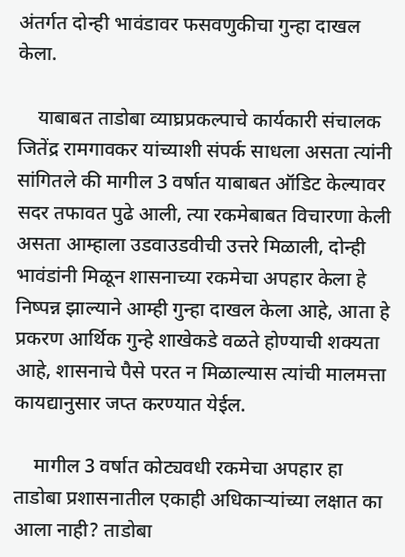अंतर्गत दोन्ही भावंडावर फसवणुकीचा गुन्हा दाखल केला.

    याबाबत ताडोबा व्याघ्रप्रकल्पाचे कार्यकारी संचालक जितेंद्र रामगावकर यांच्याशी संपर्क साधला असता त्यांनी सांगितले की मागील 3 वर्षात याबाबत ऑडिट केल्यावर सदर तफावत पुढे आली, त्या रकमेबाबत विचारणा केली असता आम्हाला उडवाउडवीची उत्तरे मिळाली, दोन्ही भावंडांनी मिळून शासनाच्या रकमेचा अपहार केला हे निष्पन्न झाल्याने आम्ही गुन्हा दाखल केला आहे, आता हे प्रकरण आर्थिक गुन्हे शाखेकडे वळते होण्याची शक्यता आहे, शासनाचे पैसे परत न मिळाल्यास त्यांची मालमत्ता कायद्यानुसार जप्त करण्यात येईल.

    मागील 3 वर्षात कोट्यवधी रकमेचा अपहार हा ताडोबा प्रशासनातील एकाही अधिकाऱ्यांच्या लक्षात का आला नाही? ताडोबा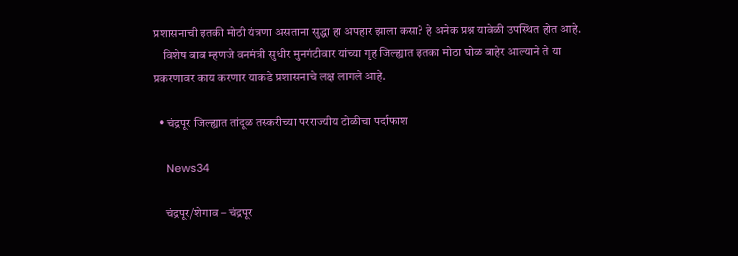प्रशासनाची इतकी मोठी यंत्रणा असताना सुद्धा हा अपहार झाला कसा? हे अनेक प्रश्न यावेळी उपस्थित होत आहे.
    विशेष बाब म्हणजे वनमंत्री सुधीर मुनगंटीवार यांच्या गृह जिल्ह्यात इतका मोठा घोळ बाहेर आल्याने ते या प्रकरणावर काय करणार याकडे प्रशासनाचे लक्ष लागले आहे.

  • चंद्रपूर जिल्ह्यात तांदूळ तस्करीच्या परराज्यीय टोळीचा पर्दाफाश

    News34

    चंद्रपूर/शेगाव – चंद्रपूर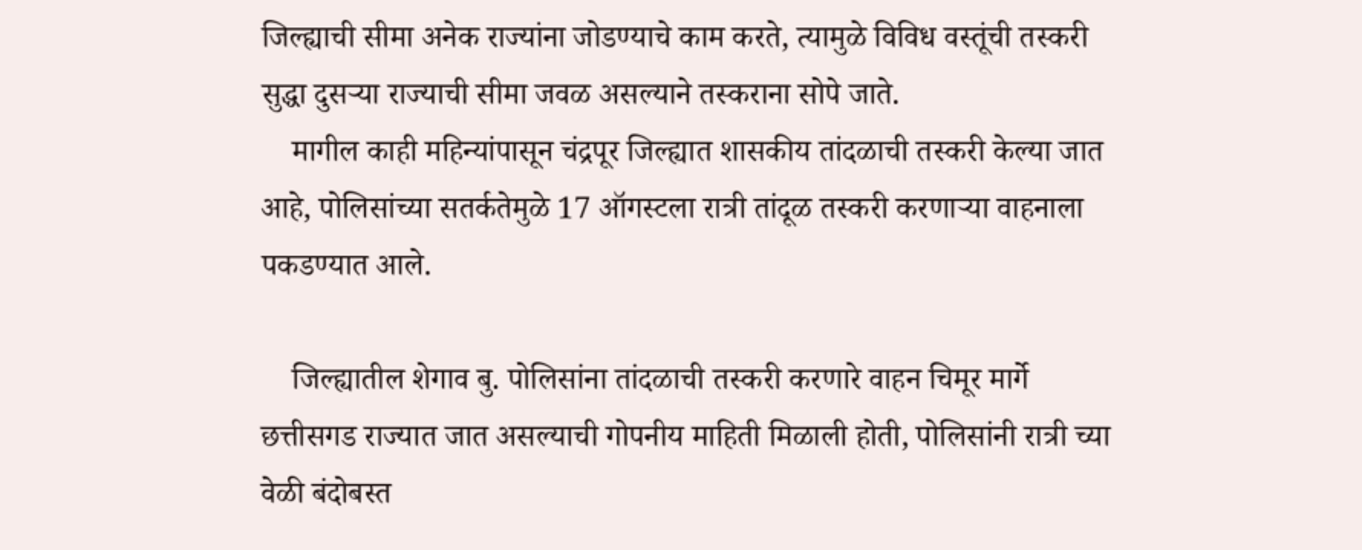जिल्ह्याची सीमा अनेक राज्यांना जोडण्याचे काम करते, त्यामुळे विविध वस्तूंची तस्करी सुद्धा दुसऱ्या राज्याची सीमा जवळ असल्याने तस्कराना सोपे जाते.
    मागील काही महिन्यांपासून चंद्रपूर जिल्ह्यात शासकीय तांदळाची तस्करी केल्या जात आहे, पोलिसांच्या सतर्कतेमुळे 17 ऑगस्टला रात्री तांदूळ तस्करी करणाऱ्या वाहनाला पकडण्यात आले.

    जिल्ह्यातील शेगाव बु. पोलिसांना तांदळाची तस्करी करणारे वाहन चिमूर मार्गे छत्तीसगड राज्यात जात असल्याची गोपनीय माहिती मिळाली होती, पोलिसांनी रात्री च्या वेळी बंदोबस्त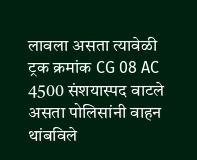लावला असता त्यावेळी ट्रक क्रमांक CG 08 AC 4500 संशयास्पद वाटले असता पोलिसांनी वाहन थांबविले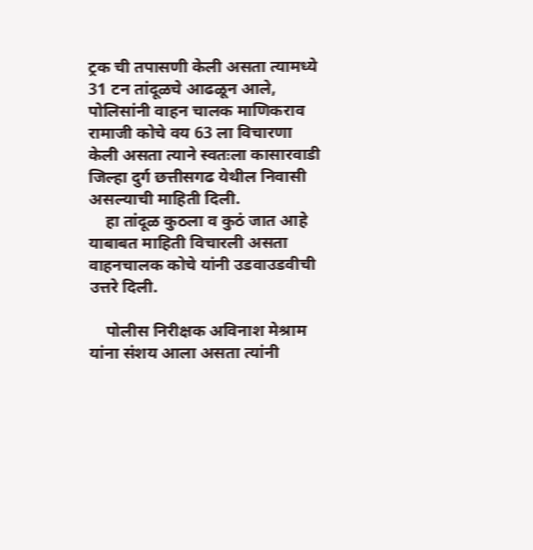ट्रक ची तपासणी केली असता त्यामध्ये 31 टन तांदूळचे आढळून आले, पोलिसांनी वाहन चालक माणिकराव रामाजी कोचे वय 63 ला विचारणा केली असता त्याने स्वतःला कासारवाडी जिल्हा दुर्ग छत्तीसगढ येथील निवासी असल्याची माहिती दिली.
    हा तांदूळ कुठला व कुठं जात आहे याबाबत माहिती विचारली असता वाहनचालक कोचे यांनी उडवाउडवीची उत्तरे दिली.

    पोलीस निरीक्षक अविनाश मेश्राम यांना संशय आला असता त्यांनी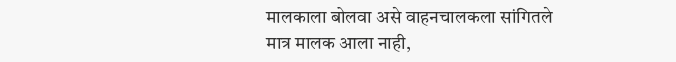मालकाला बोलवा असे वाहनचालकला सांगितले मात्र मालक आला नाही,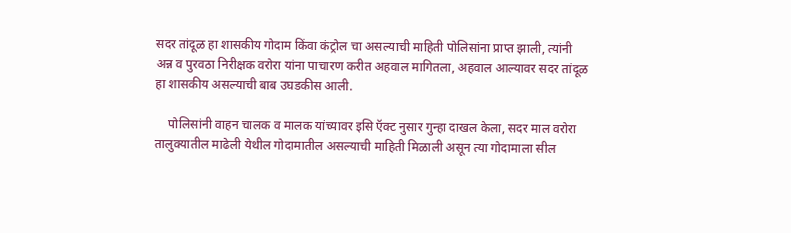सदर तांदूळ हा शासकीय गोदाम किंवा कंट्रोल चा असल्याची माहिती पोलिसांना प्राप्त झाली, त्यांनी अन्न व पुरवठा निरीक्षक वरोरा यांना पाचारण करीत अहवाल मागितला, अहवाल आल्यावर सदर तांदूळ हा शासकीय असल्याची बाब उघडकीस आली.

    पोलिसांनी वाहन चालक व मालक यांच्यावर इसि ऍक्ट नुसार गुन्हा दाखल केला, सदर माल वरोरा तालुक्यातील माढेली येथील गोदामातील असल्याची माहिती मिळाली असून त्या गोदामाला सील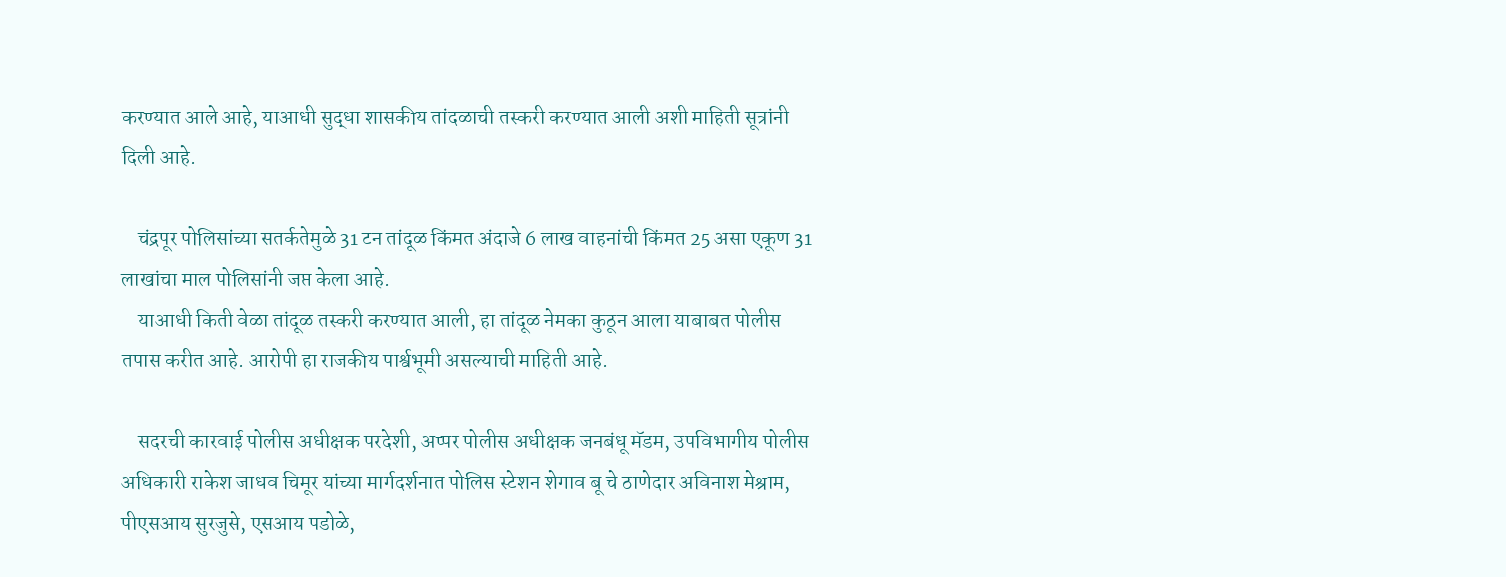करण्यात आले आहे, याआधी सुद्धा शासकीय तांदळाची तस्करी करण्यात आली अशी माहिती सूत्रांनी दिली आहे.

    चंद्रपूर पोलिसांच्या सतर्कतेमुळे 31 टन तांदूळ किंमत अंदाजे 6 लाख वाहनांची किंमत 25 असा एकूण 31 लाखांचा माल पोलिसांनी जप्त केला आहे.
    याआधी किती वेळा तांदूळ तस्करी करण्यात आली, हा तांदूळ नेमका कुठून आला याबाबत पोलीस तपास करीत आहे. आरोपी हा राजकीय पार्श्वभूमी असल्याची माहिती आहे.

    सदरची कारवाई पोलीस अधीक्षक परदेशी, अप्पर पोलीस अधीक्षक जनबंधू मॅडम, उपविभागीय पोलीस अधिकारी राकेश जाधव चिमूर यांच्या मार्गदर्शनात पोलिस स्टेशन शेगाव बू चे ठाणेदार अविनाश मेश्राम, पीएसआय सुरजुसे, एसआय पडोळे,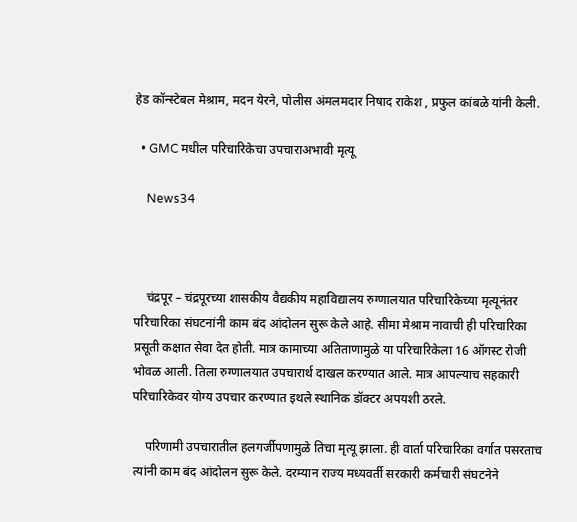हेड कॉन्स्टेबल मेश्राम, मदन येरने, पोलीस अंमलमदार निषाद राकेश , प्रफुल कांबळे यांनी केली.

  • GMC मधील परिचारिकेचा उपचाराअभावी मृत्यू

    News34



    चंद्रपूर – चंद्रपूरच्या शासकीय वैद्यकीय महाविद्यालय रुग्णालयात परिचारिकेच्या मृत्यूनंतर परिचारिका संघटनांनी काम बंद आंदोलन सुरू केले आहे. सीमा मेश्राम नावाची ही परिचारिका प्रसूती कक्षात सेवा देत होती. मात्र कामाच्या अतिताणामुळे या परिचारिकेला 16 ऑगस्ट रोजी भोवळ आली. तिला रुग्णालयात उपचारार्थ दाखल करण्यात आले. मात्र आपल्याच सहकारी परिचारिकेवर योग्य उपचार करण्यात इथले स्थानिक डॉक्टर अपयशी ठरले.

    परिणामी उपचारातील हलगर्जीपणामुळे तिचा मृत्यू झाला. ही वार्ता परिचारिका वर्गात पसरताच त्यांनी काम बंद आंदोलन सुरू केले. दरम्यान राज्य मध्यवर्ती सरकारी कर्मचारी संघटनेने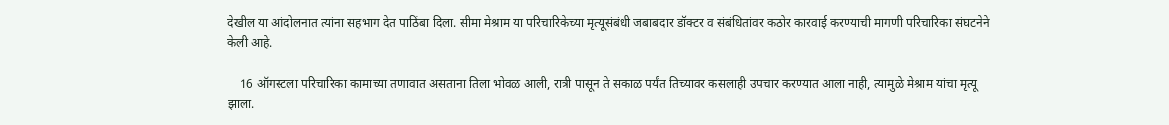देखील या आंदोलनात त्यांना सहभाग देत पाठिंबा दिला. सीमा मेश्राम या परिचारिकेच्या मृत्यूसंबंधी जबाबदार डॉक्टर व संबंधितांवर कठोर कारवाई करण्याची मागणी परिचारिका संघटनेने केली आहे.

    16 ऑगस्टला परिचारिका कामाच्या तणावात असताना तिला भोवळ आली, रात्री पासून ते सकाळ पर्यंत तिच्यावर कसलाही उपचार करण्यात आला नाही, त्यामुळे मेश्राम यांचा मृत्यू झाला.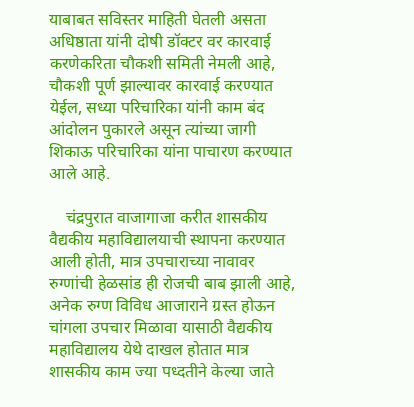याबाबत सविस्तर माहिती घेतली असता अधिष्ठाता यांनी दोषी डॉक्टर वर कारवाई करणेकरिता चौकशी समिती नेमली आहे, चौकशी पूर्ण झाल्यावर कारवाई करण्यात येईल, सध्या परिचारिका यांनी काम बंद आंदोलन पुकारले असून त्यांच्या जागी शिकाऊ परिचारिका यांना पाचारण करण्यात आले आहे.

    चंद्रपुरात वाजागाजा करीत शासकीय वैद्यकीय महाविद्यालयाची स्थापना करण्यात आली होती, मात्र उपचाराच्या नावावर रुग्णांची हेळसांड ही रोजची बाब झाली आहे, अनेक रुग्ण विविध आजाराने ग्रस्त होऊन चांगला उपचार मिळावा यासाठी वैद्यकीय महाविद्यालय येथे दाखल होतात मात्र शासकीय काम ज्या पध्दतीने केल्या जाते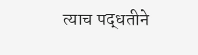त्याच पद्धतीने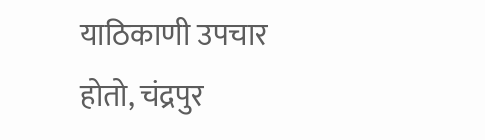याठिकाणी उपचार होतो, चंद्रपुर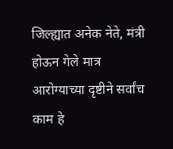जिल्ह्यात अनेक नेते, मंत्री होऊन गेले मात्र आरोग्याच्या दृष्टीने सर्वांच काम हे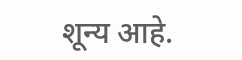शून्य आहे.